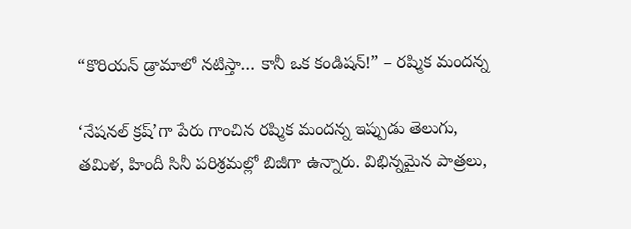“కొరియన్ డ్రామాలో నటిస్తా… కానీ ఒక కండిషన్!” – రష్మిక మందన్న

‘నేషనల్ క్రష్’గా పేరు గాంచిన రష్మిక మందన్న ఇప్పుడు తెలుగు, తమిళ, హిందీ సినీ పరిశ్రమల్లో బిజీగా ఉన్నారు. విభిన్నమైన పాత్రలు,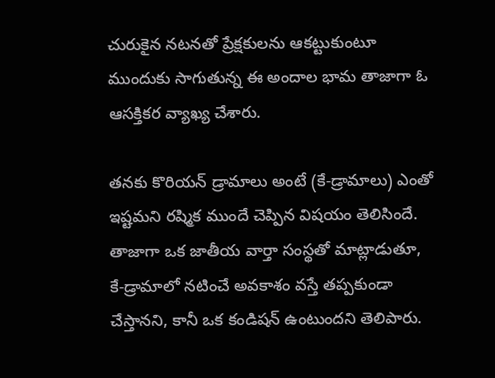చురుకైన నటనతో ప్రేక్షకులను ఆకట్టుకుంటూ ముందుకు సాగుతున్న ఈ అందాల భామ తాజాగా ఓ ఆసక్తికర వ్యాఖ్య చేశారు.

తనకు కొరియన్ డ్రామాలు అంటే (కే-డ్రామాలు) ఎంతో ఇష్టమని రష్మిక ముందే చెప్పిన విషయం తెలిసిందే. తాజాగా ఒక జాతీయ వార్తా సంస్థతో మాట్లాడుతూ, కే-డ్రామాలో నటించే అవకాశం వస్తే తప్పకుండా చేస్తానని, కానీ ఒక కండిషన్ ఉంటుందని తెలిపారు.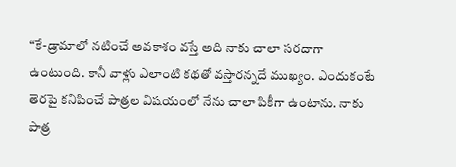“కే-డ్రామాలో నటించే అవకాశం వస్తే అది నాకు చాలా సరదాగా ఉంటుంది. కానీ వాళ్లు ఎలాంటి కథతో వస్తారన్నదే ముఖ్యం. ఎందుకంటే తెరపై కనిపించే పాత్రల విషయంలో నేను చాలా పికీగా ఉంటాను. నాకు పాత్ర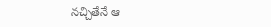నచ్చితేనే ఆ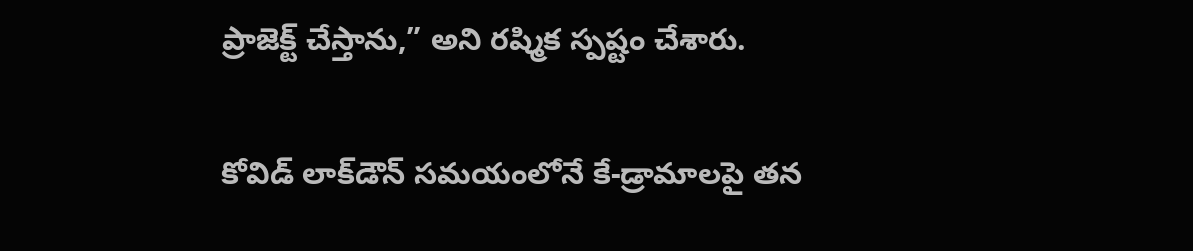ప్రాజెక్ట్ చేస్తాను,” అని రష్మిక స్పష్టం చేశారు.

కోవిడ్ లాక్‌డౌన్ సమయంలోనే కే-డ్రామాలపై తన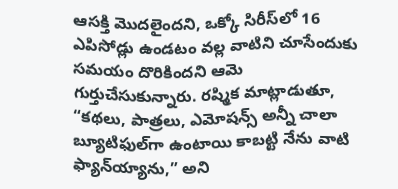ఆసక్తి మొదలైందని, ఒక్కో సిరీస్‌లో 16 ఎపిసోడ్లు ఉండటం వల్ల వాటిని చూసేందుకు సమయం దొరికిందని ఆమె గుర్తుచేసుకున్నారు. రష్మిక మాట్లాడుతూ, “కథలు, పాత్రలు, ఎమోషన్స్ అన్నీ చాలా బ్యూటిఫుల్‌గా ఉంటాయి కాబట్టి నేను వాటి ఫ్యాన్‌య్యాను,” అని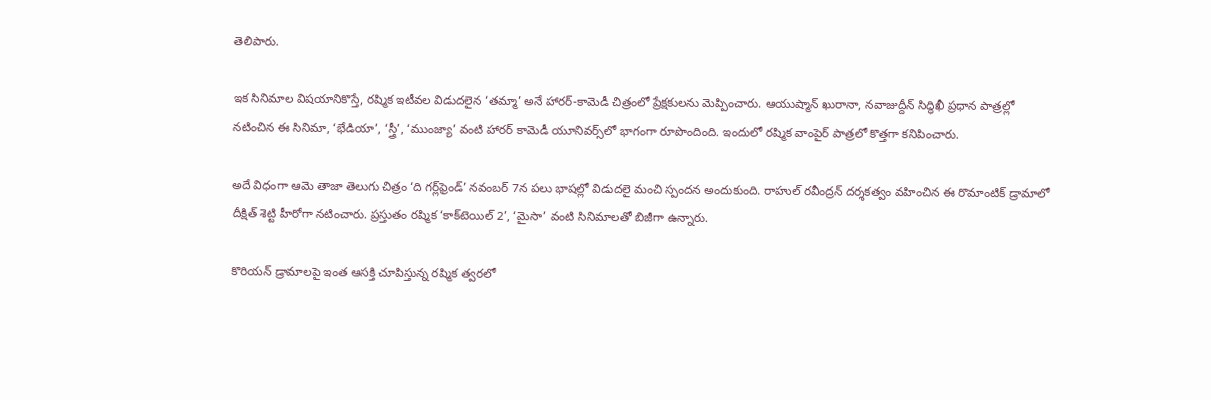తెలిపారు.

ఇక సినిమాల విషయానికొస్తే, రష్మిక ఇటీవల విడుదలైన ‘తమ్మా’ అనే హారర్-కామెడీ చిత్రంలో ప్రేక్షకులను మెప్పించారు. ఆయుష్మాన్ ఖురానా, నవాజుద్దీన్ సిద్ధిఖీ ప్రధాన పాత్రల్లో నటించిన ఈ సినిమా, ‘భేడియా’, ‘స్త్రీ’, ‘ముంజ్యా’ వంటి హారర్ కామెడీ యూనివర్స్‌లో భాగంగా రూపొందింది. ఇందులో రష్మిక వాంపైర్ పాత్రలో కొత్తగా కనిపించారు.

అదే విధంగా ఆమె తాజా తెలుగు చిత్రం ‘ది గర్ల్‌ఫ్రెండ్’ నవంబర్ 7న పలు భాషల్లో విడుదలై మంచి స్పందన అందుకుంది. రాహుల్ రవీంద్రన్ దర్శకత్వం వహించిన ఈ రొమాంటిక్ డ్రామాలో దీక్షిత్ శెట్టి హీరోగా నటించారు. ప్రస్తుతం రష్మిక ‘కాక్‌టెయిల్ 2’, ‘మైసా’ వంటి సినిమాలతో బిజీగా ఉన్నారు.

కొరియన్ డ్రామాలపై ఇంత ఆసక్తి చూపిస్తున్న రష్మిక త్వరలో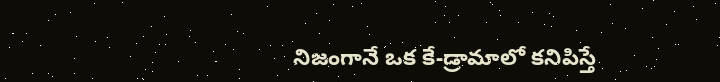నిజంగానే ఒక కే-డ్రామాలో కనిపిస్తే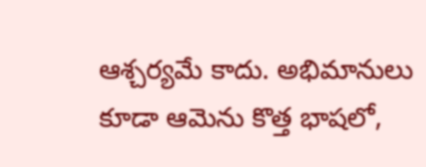ఆశ్చర్యమే కాదు. అభిమానులు కూడా ఆమెను కొత్త భాషలో,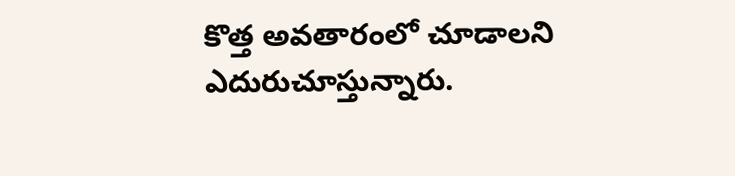కొత్త అవతారంలో చూడాలని ఎదురుచూస్తున్నారు.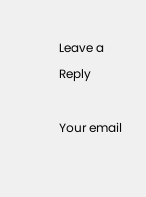Leave a Reply

Your email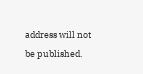address will not be published.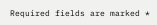Required fields are marked *